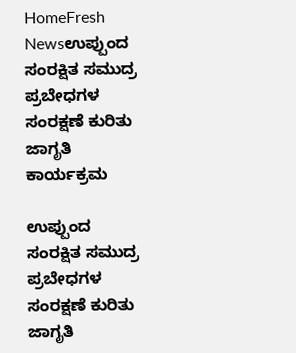HomeFresh Newsಉಪ್ಪುಂದ ಸಂರಕ್ಷಿತ ಸಮುದ್ರ ಪ್ರಬೇಧಗಳ ಸಂರಕ್ಷಣೆ ಕುರಿತು ಜಾಗೃತಿ ಕಾರ್ಯಕ್ರಮ

ಉಪ್ಪುಂದ ಸಂರಕ್ಷಿತ ಸಮುದ್ರ ಪ್ರಬೇಧಗಳ ಸಂರಕ್ಷಣೆ ಕುರಿತು ಜಾಗೃತಿ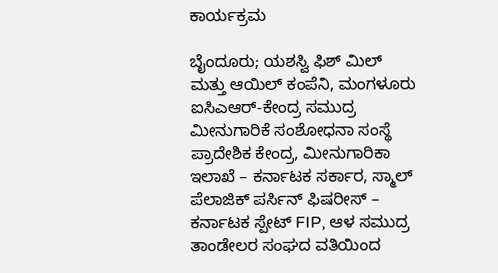ಕಾರ್ಯಕ್ರಮ

ಬೈಂದೂರು; ಯಶಸ್ವಿ ಫಿಶ್ ಮಿಲ್ ಮತ್ತು ಆಯಿಲ್ ಕಂಪೆನಿ, ಮಂಗಳೂರು ಐಸಿಎಆರ್-ಕೇಂದ್ರ ಸಮುದ್ರ ಮೀನುಗಾರಿಕೆ ಸಂಶೋಧನಾ ಸಂಸ್ಥೆ ಪ್ರಾದೇಶಿಕ ಕೇಂದ್ರ, ಮೀನುಗಾರಿಕಾ ಇಲಾಖೆ – ಕರ್ನಾಟಕ ಸರ್ಕಾರ, ಸ್ಮಾಲ್ ಪೆಲಾಜಿಕ್ ಪರ್ಸಿನ್ ಫಿಷರೀಸ್ – ಕರ್ನಾಟಕ ಸ್ಪೇಟ್ FIP, ಆಳ ಸಮುದ್ರ ತಾಂಡೇಲರ ಸಂಘದ ವತಿಯಿಂದ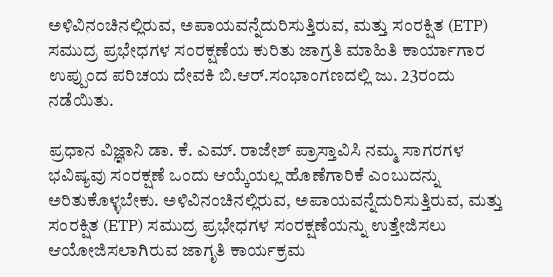ಅಳಿವಿನಂಚಿನಲ್ಲಿರುವ, ಅಪಾಯವನ್ನೆದುರಿಸುತ್ತಿರುವ, ಮತ್ತು ಸಂರಕ್ಷಿತ (ETP) ಸಮುದ್ರ ಪ್ರಭೇಧಗಳ ಸಂರಕ್ಷಣೆಯ ಕುರಿತು ಜಾಗ್ರತಿ ಮಾಹಿತಿ ಕಾರ್ಯಾಗಾರ ಉಪ್ಪುಂದ ಪರಿಚಯ ದೇವಕಿ ಬಿ.ಆರ್.ಸಂಭಾಂಗಣದಲ್ಲಿ ಜು. 23ರಂದು ನಡೆಯಿತು.

ಪ್ರಧಾನ ವಿಜ್ಞಾನಿ ಡಾ. ಕೆ. ಎಮ್. ರಾಜೇಶ್ ಪ್ರಾಸ್ತಾವಿಸಿ ನಮ್ಮ ಸಾಗರಗಳ ಭವಿಷ್ಯವು ಸಂರಕ್ಷಣೆ ಒಂದು ಆಯ್ಕೆಯಲ್ಲ ಹೊಣೆಗಾರಿಕೆ ಎಂಬುದನ್ನು ಅರಿತುಕೊಳ್ಳಬೇಕು. ಅಳಿವಿನಂಚಿನಲ್ಲಿರುವ, ಅಪಾಯವನ್ನೆದುರಿಸುತ್ತಿರುವ, ಮತ್ತು ಸಂರಕ್ಷಿತ (ETP) ಸಮುದ್ರ ಪ್ರಭೇಧಗಳ ಸಂರಕ್ಷಣೆಯನ್ನು ಉತ್ತೇಜಿಸಲು ಆಯೋಜಿಸಲಾಗಿರುವ ಜಾಗೃತಿ ಕಾರ್ಯಕ್ರಮ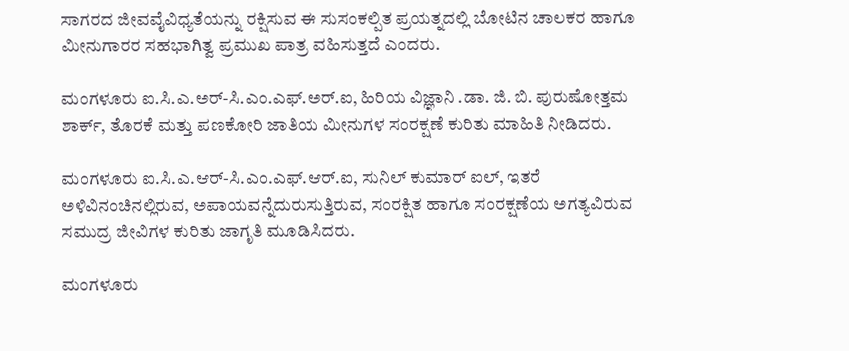ಸಾಗರದ ಜೀವವೈವಿಧ್ಯತೆಯನ್ನು ರಕ್ಷಿಸುವ ಈ ಸುಸಂಕಲ್ಪಿತ ಪ್ರಯತ್ನದಲ್ಲಿ ಬೋಟಿನ ಚಾಲಕರ ಹಾಗೂ ಮೀನುಗಾರರ ಸಹಭಾಗಿತ್ವ ಪ್ರಮುಖ ಪಾತ್ರ ವಹಿಸುತ್ತದೆ ಎಂದರು.

ಮಂಗಳೂರು ಐ.ಸಿ.ಎ.ಅರ್-ಸಿ.ಎಂ.ಎಫ್.ಅರ್.ಐ, ಹಿರಿಯ ವಿಜ್ಞಾನಿ .ಡಾ. ಜಿ. ಬಿ. ಪುರುಷೋತ್ತಮ ಶಾರ್ಕ್, ತೊರಕೆ ಮತ್ತು ಪಣಕೋರಿ ಜಾತಿಯ ಮೀನುಗಳ ಸಂರಕ್ಷಣೆ ಕುರಿತು ಮಾಹಿತಿ ನೀಡಿದರು.

ಮಂಗಳೂರು ಐ.ಸಿ.ಎ.ಆರ್-ಸಿ.ಎಂ.ಎಫ್.ಆರ್.ಐ, ಸುನಿಲ್ ಕುಮಾರ್ ಐಲ್, ಇತರೆ ಅಳಿವಿನಂಚಿನಲ್ಲಿರುವ, ಅಪಾಯವನ್ನೆದುರುಸುತ್ತಿರುವ, ಸಂರಕ್ಷಿತ ಹಾಗೂ ಸಂರಕ್ಷಣೆಯ ಅಗತ್ಯವಿರುವ ಸಮುದ್ರ ಜೀವಿಗಳ ಕುರಿತು ಜಾಗೃತಿ ಮೂಡಿಸಿದರು.

ಮಂಗಳೂರು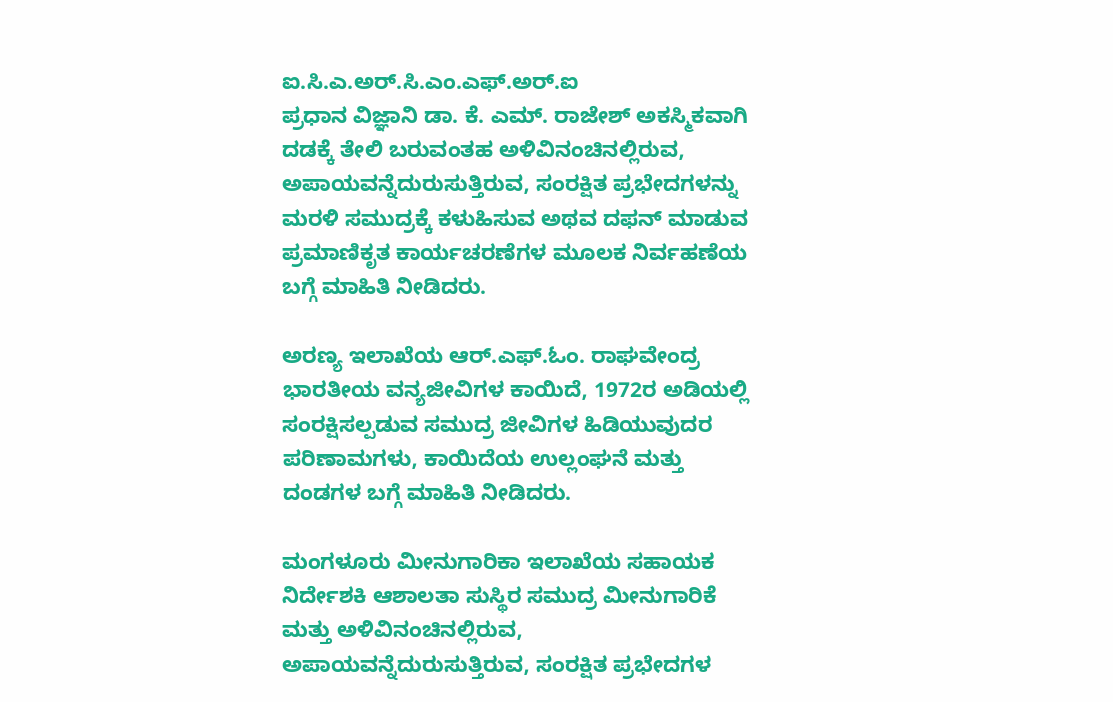ಐ.ಸಿ.ಎ.ಅರ್.ಸಿ.ಎಂ.ಎಫ್.ಅರ್.ಐ
ಪ್ರಧಾನ ವಿಜ್ಞಾನಿ ಡಾ. ಕೆ. ಎಮ್. ರಾಜೇಶ್ ಅಕಸ್ಮಿಕವಾಗಿ ದಡಕ್ಕೆ ತೇಲಿ ಬರುವಂತಹ ಅಳಿವಿನಂಚಿನಲ್ಲಿರುವ, ಅಪಾಯವನ್ನೆದುರುಸುತ್ತಿರುವ, ಸಂರಕ್ಷಿತ ಪ್ರಭೇದಗಳನ್ನು ಮರಳಿ ಸಮುದ್ರಕ್ಕೆ ಕಳುಹಿಸುವ ಅಥವ ದಫನ್ ಮಾಡುವ ಪ್ರಮಾಣಿಕೃತ ಕಾರ್ಯಚರಣೆಗಳ ಮೂಲಕ ನಿರ್ವಹಣೆಯ ಬಗ್ಗೆ ಮಾಹಿತಿ ನೀಡಿದರು.

ಅರಣ್ಯ ಇಲಾಖೆಯ ಆರ್.ಎಫ್.ಓಂ. ರಾಘವೇಂದ್ರ ಭಾರತೀಯ ವನ್ಯಜೀವಿಗಳ ಕಾಯಿದೆ, 1972ರ ಅಡಿಯಲ್ಲಿ ಸಂರಕ್ಷಿಸಲ್ಪಡುವ ಸಮುದ್ರ ಜೀವಿಗಳ ಹಿಡಿಯುವುದರ ಪರಿಣಾಮಗಳು, ಕಾಯಿದೆಯ ಉಲ್ಲಂಘನೆ ಮತ್ತು ದಂಡಗಳ ಬಗ್ಗೆ ಮಾಹಿತಿ ನೀಡಿದರು.

ಮಂಗಳೂರು ಮೀನುಗಾರಿಕಾ ಇಲಾಖೆಯ ಸಹಾಯಕ ನಿರ್ದೇಶಕಿ ಆಶಾಲತಾ ಸುಸ್ಥಿರ ಸಮುದ್ರ ಮೀನುಗಾರಿಕೆ ಮತ್ತು ಅಳಿವಿನಂಚಿನಲ್ಲಿರುವ, ಅಪಾಯವನ್ನೆದುರುಸುತ್ತಿರುವ, ಸಂರಕ್ಷಿತ ಪ್ರಭೇದಗಳ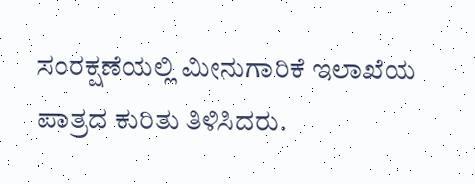ಸಂರಕ್ಷಣೆಯಲ್ಲಿ ಮೀನುಗಾರಿಕೆ ಇಲಾಖೆಯ ಪಾತ್ರದ ಕುರಿತು ತಿಳಿಸಿದರು.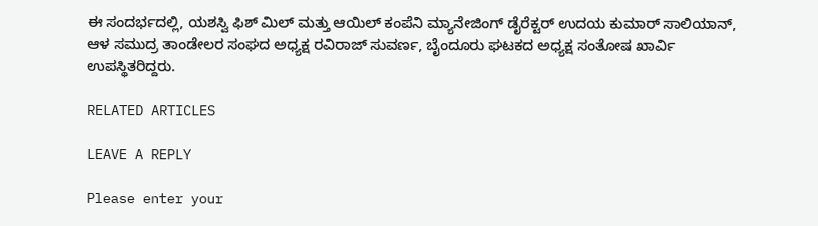ಈ ಸಂದರ್ಭದಲ್ಲಿ, ಯಶಸ್ವಿ ಫಿಶ್ ಮಿಲ್ ಮತ್ತು ಆಯಿಲ್ ಕಂಪೆನಿ ಮ್ಯಾನೇಜಿಂಗ್ ಡೈರೆಕ್ಟರ್ ಉದಯ ಕುಮಾರ್ ಸಾಲಿಯಾನ್, ಆಳ ಸಮುದ್ರ ತಾಂಡೇಲರ ಸಂಘದ ಅಧ್ಯಕ್ಷ ರವಿರಾಜ್ ಸುವರ್ಣ, ಬೈಂದೂರು ಘಟಕದ ಅಧ್ಯಕ್ಷ ಸಂತೋಷ ಖಾರ್ವಿ ಉಪಸ್ಥಿತರಿದ್ದರು.

RELATED ARTICLES

LEAVE A REPLY

Please enter your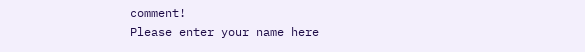comment!
Please enter your name here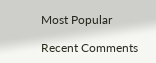Most Popular

Recent Comments